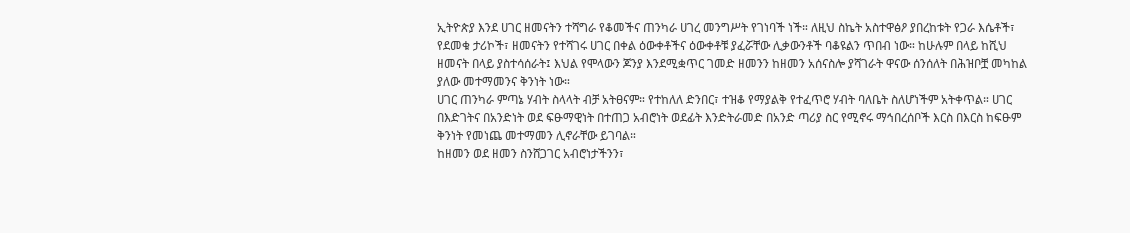ኢትዮጵያ እንደ ሀገር ዘመናትን ተሻግራ የቆመችና ጠንካራ ሀገረ መንግሥት የገነባች ነች። ለዚህ ስኬት አስተዋፅዖ ያበረከቱት የጋራ እሴቶች፣ የደመቁ ታሪኮች፣ ዘመናትን የተሻገሩ ሀገር በቀል ዕውቀቶችና ዕውቀቶቹ ያፈሯቸው ሊቃውንቶች ባቆዩልን ጥበብ ነው። ከሁሉም በላይ ከሺህ ዘመናት በላይ ያስተሳሰራት፤ እህል የሞላውን ጆንያ እንደሚቋጥር ገመድ ዘመንን ከዘመን አሰናስሎ ያሻገራት ዋናው ሰንሰለት በሕዝቦቿ መካከል ያለው መተማመንና ቅንነት ነው።
ሀገር ጠንካራ ምጣኔ ሃብት ስላላት ብቻ አትፀናም። የተከለለ ድንበር፣ ተዝቆ የማያልቅ የተፈጥሮ ሃብት ባለቤት ስለሆነችም አትቀጥል። ሀገር በእድገትና በአንድነት ወደ ፍፁማዊነት በተጠጋ አብሮነት ወደፊት እንድትራመድ በአንድ ጣሪያ ስር የሚኖሩ ማኅበረሰቦች እርስ በእርስ ከፍፁም ቅንነት የመነጨ መተማመን ሊኖራቸው ይገባል።
ከዘመን ወደ ዘመን ስንሸጋገር አብሮነታችንን፣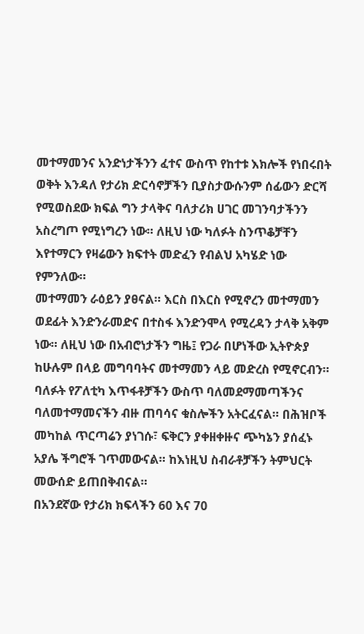መተማመንና አንድነታችንን ፈተና ውስጥ የከተቱ እክሎች የነበሩበት ወቅት እንዳለ የታሪክ ድርሳኖቻችን ቢያስታውሱንም ሰፊውን ድርሻ የሚወስደው ክፍል ግን ታላቅና ባለታሪክ ሀገር መገንባታችንን አስረግጦ የሚነግረን ነው። ለዚህ ነው ካለፉት ስንጥቆቻቸን እየተማርን የዛሬውን ክፍተት መድፈን የብልህ አካሄድ ነው የምንለው።
መተማመን ራዕይን ያፀናል። እርስ በእርስ የሚኖረን መተማመን ወደፊት እንድንራመድና በተስፋ እንድንሞላ የሚረዳን ታላቅ አቅም ነው። ለዚህ ነው በአብሮነታችን ግዜ፤ የጋራ በሆነችው ኢትዮጵያ ከሁሉም በላይ መግባባትና መተማመን ላይ መድረስ የሚኖርብን።
ባለፉት የፖለቲካ እጥፋቶቻችን ውስጥ ባለመደማመጣችንና ባለመተማመናችን ብዙ ጠባሳና ቁስሎችን አትርፈናል። በሕዝቦች መካከል ጥርጣሬን ያነገሱ፣ ፍቅርን ያቀዘቀዙና ጭካኔን ያሰፈኑ አያሌ ችግሮች ገጥመውናል። ከእነዚህ ስብራቶቻችን ትምህርት መውሰድ ይጠበቅብናል።
በአንደኛው የታሪክ ክፍላችን 60 እና 70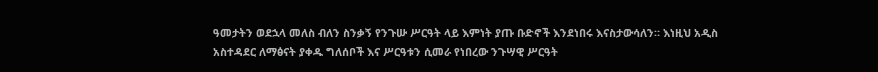ዓመታትን ወደኋላ መለስ ብለን ስንቃኝ የንጉሡ ሥርዓት ላይ እምነት ያጡ ቡድኖች እንደነበሩ እናስታውሳለን። እነዚህ አዲስ አስተዳደር ለማፅናት ያቀዱ ግለሰቦች እና ሥርዓቱን ሲመራ የነበረው ንጉሣዊ ሥርዓት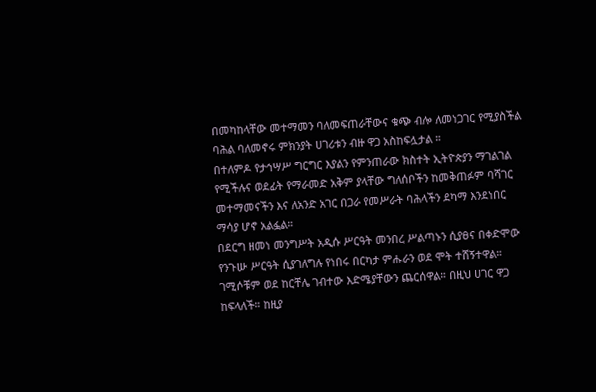በመካከላቸው መተማመን ባለመፍጠራቸውና ቁጭ ብሎ ለመነጋገር የሚያስችል ባሕል ባለመኖሩ ምክንያት ሀገሪቱን ብዙ ዋጋ አስከፍሏታል ።
በተለምዶ የታኅሣሥ ግርግር እያልን የምንጠራው ክስተት ኢትዮጵያን ማገልገል የሚችሉና ወደፊት የማራመድ አቅም ያላቸው ግለሰቦችን ከመቅጠፉም ባሻገር መተማመናችን እና ለአንድ አገር በጋራ የመሥራት ባሕላችን ደካማ እንደነበር ማሳያ ሆኖ አልፏል።
በደርግ ዘመነ መንግሥት አዲሱ ሥርዓት መንበረ ሥልጣኑን ሲያፀና በቀድሞው የንጉሡ ሥርዓት ሲያገለግሉ የነበሩ በርካታ ምሑራን ወደ ሞት ተሸኝተዋል። ገሚሶቹም ወደ ከርቸሌ ገብተው እድሜያቸውን ጨርሰዋል። በዚህ ሀገር ዋጋ ከፍላለች። ከዚያ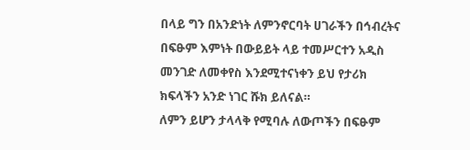በላይ ግን በአንድነት ለምንኖርባት ሀገራችን በኅብረትና በፍፁም እምነት በውይይት ላይ ተመሥርተን አዲስ መንገድ ለመቀየስ እንደሚተናነቀን ይህ የታሪክ ክፍላችን አንድ ነገር ሹክ ይለናል።
ለምን ይሆን ታላላቅ የሚባሉ ለውጦችን በፍፁም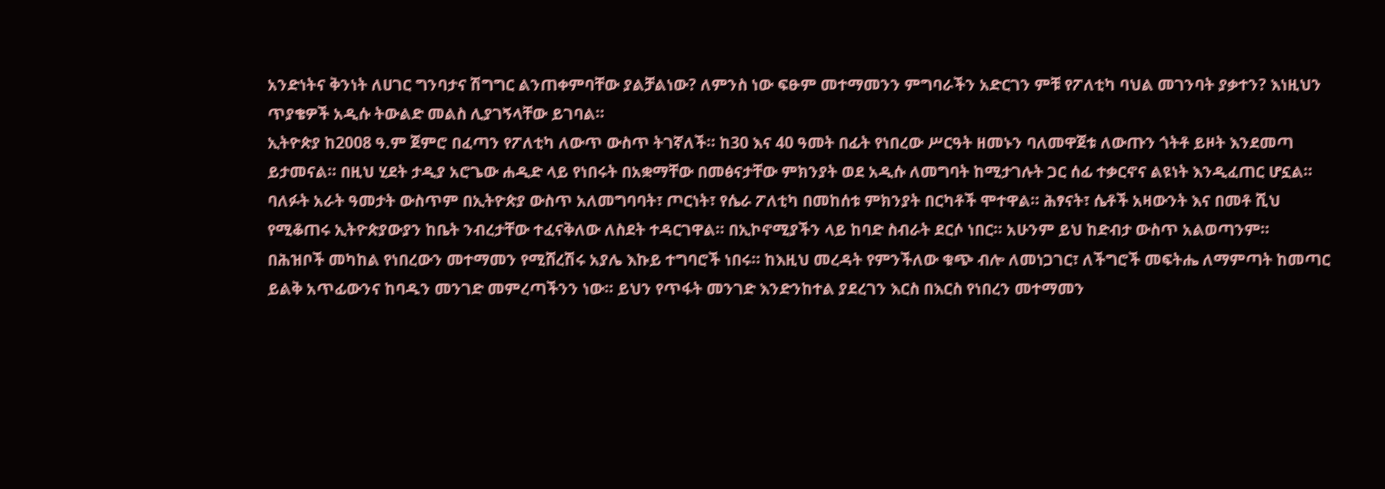አንድነትና ቅንነት ለሀገር ግንባታና ሽግግር ልንጠቀምባቸው ያልቻልነው? ለምንስ ነው ፍፁም መተማመንን ምግባራችን አድርገን ምቹ የፖለቲካ ባህል መገንባት ያቃተን? እነዚህን ጥያቄዎች አዲሱ ትውልድ መልስ ሊያገኝላቸው ይገባል።
ኢትዮጵያ ከ2008 ዓ.ም ጀምሮ በፈጣን የፖለቲካ ለውጥ ውስጥ ትገኛለች። ከ30 እና 40 ዓመት በፊት የነበረው ሥርዓት ዘመኑን ባለመዋጀቱ ለውጡን ጎትቶ ይዞት እንደመጣ ይታመናል። በዚህ ሂደት ታዲያ አሮጌው ሐዲድ ላይ የነበሩት በአቋማቸው በመፅናታቸው ምክንያት ወደ አዲሱ ለመግባት ከሚታገሉት ጋር ሰፊ ተቃርኖና ልዩነት እንዲፈጠር ሆኗል።
ባለፉት አራት ዓመታት ውስጥም በኢትዮጵያ ውስጥ አለመግባባት፣ ጦርነት፣ የሴራ ፖለቲካ በመከሰቱ ምክንያት በርካቶች ሞተዋል። ሕፃናት፣ ሴቶች አዛውንት እና በመቶ ሺህ የሚቆጠሩ ኢትዮጵያውያን ከቤት ንብረታቸው ተፈናቅለው ለስደት ተዳርገዋል። በኢኮኖሚያችን ላይ ከባድ ስብራት ደርሶ ነበር። አሁንም ይህ ከድብታ ውስጥ አልወጣንም።
በሕዝቦች መካከል የነበረውን መተማመን የሚሸረሽሩ አያሌ እኩይ ተግባሮች ነበሩ። ከእዚህ መረዳት የምንችለው ቁጭ ብሎ ለመነጋገር፣ ለችግሮች መፍትሔ ለማምጣት ከመጣር ይልቅ አጥፊውንና ከባዱን መንገድ መምረጣችንን ነው። ይህን የጥፋት መንገድ እንድንከተል ያደረገን እርስ በእርስ የነበረን መተማመን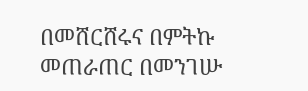በመሸርሸሩና በምትኩ መጠራጠር በመንገሡ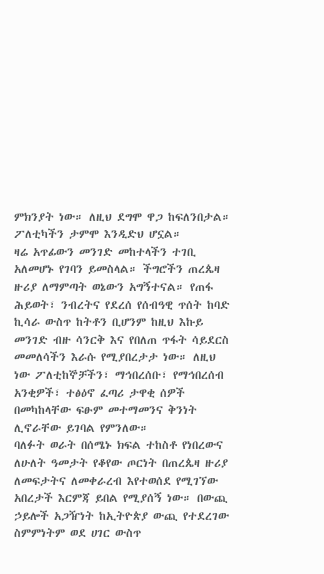ምክንያት ነው። ለዚህ ደግሞ ዋጋ ከፍለንበታል። ፖለቲካችን ታምሞ እንዲድህ ሆኗል።
ዛሬ አጥፊውን መንገድ መከተላችን ተገቢ አለመሆኑ የገባን ይመስላል። ችግሮችን ጠረጴዛ ዙሪያ ለማምጣት ወኔውን አግኝተናል። የጠፋ ሕይወት፣ ንብረትና የደረሰ የሰብዓዊ ጥሰት ከባድ ኪሳራ ውስጥ ከትቶን ቢሆንም ከዚህ እኩይ መንገድ ብዙ ሳንርቅ እና የበለጠ ጥፋት ሳይደርስ መመለሳችን እራሱ የሚያበረታታ ነው። ለዚህ ነው ፖለቲከኞቻችን፣ ማኅበረሰቡ፣ የማኅበረሰብ አንቂዎች፣ ተፅዕኖ ፈጣሪ ታዋቂ ሰዎች በመካከላቸው ፍፁም መተማመንና ቅንነት ሊኖራቸው ይገባል የምንለው።
ባለፉት ወራት በሰሜኑ ክፍል ተከስቶ የነበረውና ለሁለት ዓመታት የቆየው ጦርነት በጠረጴዛ ዙሪያ ለመፍታትና ለመቀራረብ እየተወሰደ የሚገኘው አበረታች እርምጃ ይበል የሚያሰኝ ነው። በውጪ ኃይሎች አጋዥነት ከኢትዮጵያ ውጪ የተደረገው ስምምነትም ወደ ሀገር ውስጥ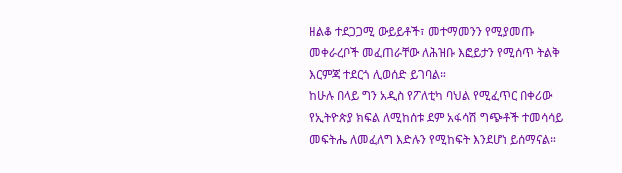ዘልቆ ተደጋጋሚ ውይይቶች፣ መተማመንን የሚያመጡ መቀራረቦች መፈጠራቸው ለሕዝቡ እፎይታን የሚሰጥ ትልቅ እርምጃ ተደርጎ ሊወሰድ ይገባል።
ከሁሉ በላይ ግን አዲስ የፖለቲካ ባህል የሚፈጥር በቀሪው የኢትዮጵያ ክፍል ለሚከሰቱ ደም አፋሳሽ ግጭቶች ተመሳሳይ መፍትሔ ለመፈለግ እድሉን የሚከፍት እንደሆነ ይሰማናል።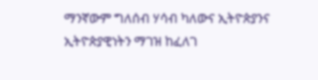ማንኛውም ግለሰብ ሃሳብ ካለውና ኢትዮጵያንና ኢትዮጵያዊነትን ማገዝ ከፈለገ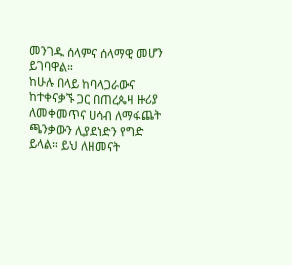መንገዱ ሰላምና ሰላማዊ መሆን ይገባዋል።
ከሁሉ በላይ ከባላጋራውና ከተቀናቃኙ ጋር በጠረጴዛ ዙሪያ ለመቀመጥና ሀሳብ ለማፋጨት ጫንቃውን ሊያደነድን የግድ ይላል። ይህ ለዘመናት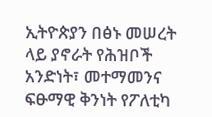ኢትዮጵያን በፅኑ መሠረት ላይ ያኖራት የሕዝቦች አንድነት፣ መተማመንና ፍፁማዊ ቅንነት የፖለቲካ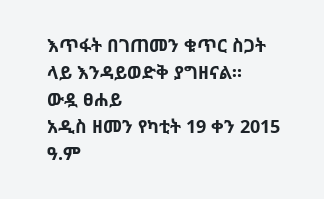እጥፋት በገጠመን ቁጥር ስጋት ላይ እንዳይወድቅ ያግዘናል።
ውዷ ፀሐይ
አዲስ ዘመን የካቲት 19 ቀን 2015 ዓ.ም